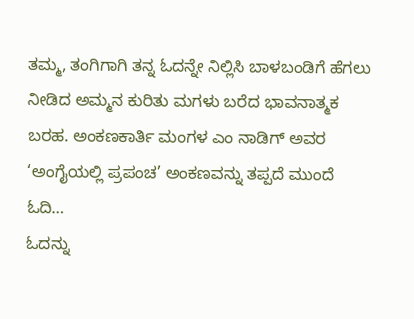ತಮ್ಮ, ತಂಗಿಗಾಗಿ ತನ್ನ ಓದನ್ನೇ ನಿಲ್ಲಿಸಿ ಬಾಳಬಂಡಿಗೆ ಹೆಗಲು ನೀಡಿದ ಅಮ್ಮನ ಕುರಿತು ಮಗಳು ಬರೆದ ಭಾವನಾತ್ಮಕ ಬರಹ. ಅಂಕಣಕಾರ್ತಿ ಮಂಗಳ ಎಂ ನಾಡಿಗ್ ಅವರ ‘ಅಂಗೈಯಲ್ಲಿ ಪ್ರಪಂಚ’ ಅಂಕಣವನ್ನು ತಪ್ಪದೆ ಮುಂದೆ ಓದಿ…
ಓದನ್ನು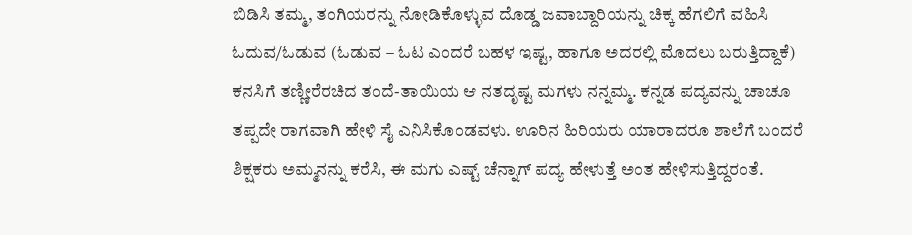ಬಿಡಿಸಿ ತಮ್ಮ, ತಂಗಿಯರನ್ನು ನೋಡಿಕೊಳ್ಳುವ ದೊಡ್ಡ ಜವಾಬ್ದಾರಿಯನ್ನು ಚಿಕ್ಕ ಹೆಗಲಿಗೆ ವಹಿಸಿ ಓದುವ/ಓಡುವ (ಓಡುವ – ಓಟ ಎಂದರೆ ಬಹಳ ಇಷ್ಟ, ಹಾಗೂ ಅದರಲ್ಲಿ ಮೊದಲು ಬರುತ್ತಿದ್ದಾಕೆ) ಕನಸಿಗೆ ತಣ್ಣೀರೆರಚಿದ ತಂದೆ-ತಾಯಿಯ ಆ ನತದೃಷ್ಟ ಮಗಳು ನನ್ನಮ್ಮ. ಕನ್ನಡ ಪದ್ಯವನ್ನು ಚಾಚೂ ತಪ್ಪದೇ ರಾಗವಾಗಿ ಹೇಳಿ ಸೈ ಎನಿಸಿಕೊಂಡವಳು. ಊರಿನ ಹಿರಿಯರು ಯಾರಾದರೂ ಶಾಲೆಗೆ ಬಂದರೆ ಶಿಕ್ಷಕರು ಅಮ್ಮನನ್ನು ಕರೆಸಿ, ಈ ಮಗು ಎಷ್ಟ್ ಚೆನ್ನಾಗ್ ಪದ್ಯ ಹೇಳುತ್ತೆ ಅಂತ ಹೇಳಿಸುತ್ತಿದ್ದರಂತೆ.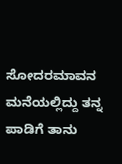ಸೋದರಮಾವನ ಮನೆಯಲ್ಲಿದ್ದು ತನ್ನ ಪಾಡಿಗೆ ತಾನು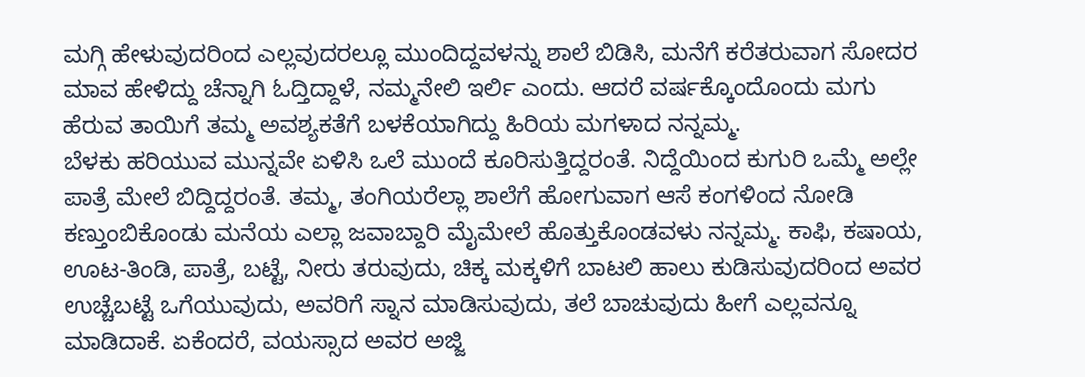ಮಗ್ಗಿ ಹೇಳುವುದರಿಂದ ಎಲ್ಲವುದರಲ್ಲೂ ಮುಂದಿದ್ದವಳನ್ನು ಶಾಲೆ ಬಿಡಿಸಿ, ಮನೆಗೆ ಕರೆತರುವಾಗ ಸೋದರ ಮಾವ ಹೇಳಿದ್ದು ಚೆನ್ನಾಗಿ ಓದ್ತಿದ್ದಾಳೆ, ನಮ್ಮನೇಲಿ ಇರ್ಲಿ ಎಂದು. ಆದರೆ ವರ್ಷಕ್ಕೊಂದೊಂದು ಮಗು ಹೆರುವ ತಾಯಿಗೆ ತಮ್ಮ ಅವಶ್ಯಕತೆಗೆ ಬಳಕೆಯಾಗಿದ್ದು ಹಿರಿಯ ಮಗಳಾದ ನನ್ನಮ್ಮ.
ಬೆಳಕು ಹರಿಯುವ ಮುನ್ನವೇ ಏಳಿಸಿ ಒಲೆ ಮುಂದೆ ಕೂರಿಸುತ್ತಿದ್ದರಂತೆ. ನಿದ್ದೆಯಿಂದ ಕುಗುರಿ ಒಮ್ಮೆ ಅಲ್ಲೇ ಪಾತ್ರೆ ಮೇಲೆ ಬಿದ್ದಿದ್ದರಂತೆ. ತಮ್ಮ, ತಂಗಿಯರೆಲ್ಲಾ ಶಾಲೆಗೆ ಹೋಗುವಾಗ ಆಸೆ ಕಂಗಳಿಂದ ನೋಡಿ ಕಣ್ತುಂಬಿಕೊಂಡು ಮನೆಯ ಎಲ್ಲಾ ಜವಾಬ್ದಾರಿ ಮೈಮೇಲೆ ಹೊತ್ತುಕೊಂಡವಳು ನನ್ನಮ್ಮ. ಕಾಫಿ, ಕಷಾಯ, ಊಟ-ತಿಂಡಿ, ಪಾತ್ರೆ, ಬಟ್ಟೆ, ನೀರು ತರುವುದು, ಚಿಕ್ಕ ಮಕ್ಕಳಿಗೆ ಬಾಟಲಿ ಹಾಲು ಕುಡಿಸುವುದರಿಂದ ಅವರ ಉಚ್ಚೆಬಟ್ಟೆ ಒಗೆಯುವುದು, ಅವರಿಗೆ ಸ್ನಾನ ಮಾಡಿಸುವುದು, ತಲೆ ಬಾಚುವುದು ಹೀಗೆ ಎಲ್ಲವನ್ನೂ ಮಾಡಿದಾಕೆ. ಏಕೆಂದರೆ, ವಯಸ್ಸಾದ ಅವರ ಅಜ್ಜಿ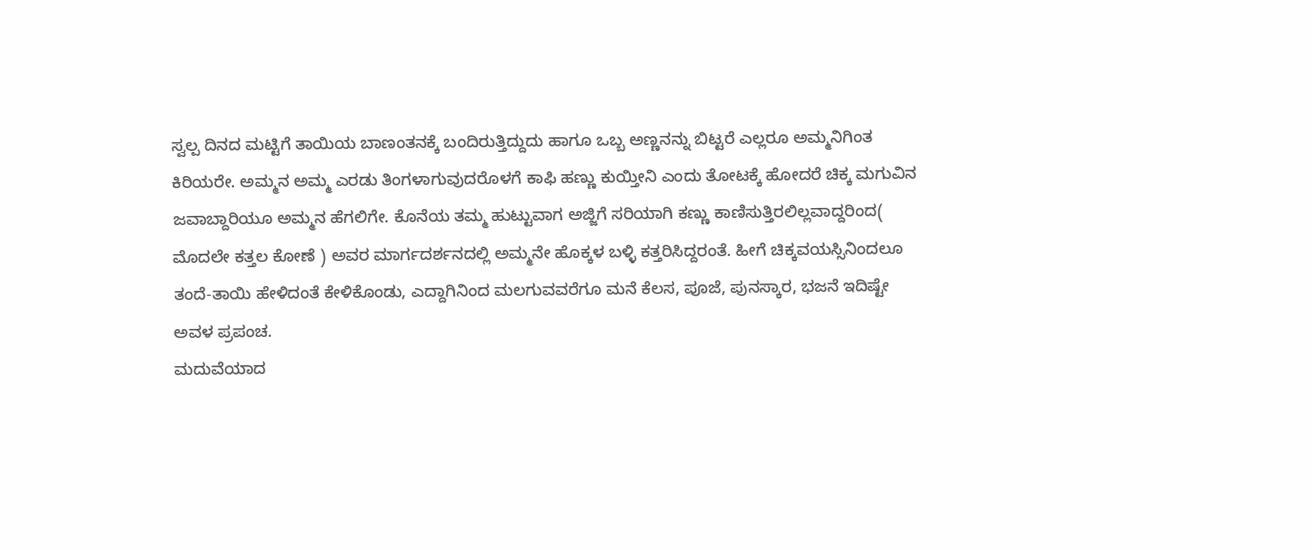ಸ್ವಲ್ಪ ದಿನದ ಮಟ್ಟಿಗೆ ತಾಯಿಯ ಬಾಣಂತನಕ್ಕೆ ಬಂದಿರುತ್ತಿದ್ದುದು ಹಾಗೂ ಒಬ್ಬ ಅಣ್ಣನನ್ನು ಬಿಟ್ಟರೆ ಎಲ್ಲರೂ ಅಮ್ಮನಿಗಿಂತ ಕಿರಿಯರೇ. ಅಮ್ಮನ ಅಮ್ಮ ಎರಡು ತಿಂಗಳಾಗುವುದರೊಳಗೆ ಕಾಫಿ ಹಣ್ಣು ಕುಯ್ತೀನಿ ಎಂದು ತೋಟಕ್ಕೆ ಹೋದರೆ ಚಿಕ್ಕ ಮಗುವಿನ ಜವಾಬ್ದಾರಿಯೂ ಅಮ್ಮನ ಹೆಗಲಿಗೇ. ಕೊನೆಯ ತಮ್ಮ ಹುಟ್ಟುವಾಗ ಅಜ್ಜಿಗೆ ಸರಿಯಾಗಿ ಕಣ್ಣು ಕಾಣಿಸುತ್ತಿರಲಿಲ್ಲವಾದ್ದರಿಂದ( ಮೊದಲೇ ಕತ್ತಲ ಕೋಣೆ ) ಅವರ ಮಾರ್ಗದರ್ಶನದಲ್ಲಿ ಅಮ್ಮನೇ ಹೊಕ್ಕಳ ಬಳ್ಳಿ ಕತ್ತರಿಸಿದ್ದರಂತೆ. ಹೀಗೆ ಚಿಕ್ಕವಯಸ್ಸಿನಿಂದಲೂ ತಂದೆ-ತಾಯಿ ಹೇಳಿದಂತೆ ಕೇಳಿಕೊಂಡು, ಎದ್ದಾಗಿನಿಂದ ಮಲಗುವವರೆಗೂ ಮನೆ ಕೆಲಸ, ಪೂಜೆ, ಪುನಸ್ಕಾರ, ಭಜನೆ ಇದಿಷ್ಟೇ ಅವಳ ಪ್ರಪಂಚ.
ಮದುವೆಯಾದ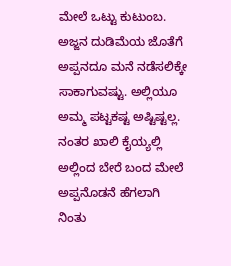ಮೇಲೆ ಒಟ್ಟು ಕುಟುಂಬ. ಅಜ್ಜನ ದುಡಿಮೆಯ ಜೊತೆಗೆ ಅಪ್ಪನದೂ ಮನೆ ನಡೆಸಲಿಕ್ಕೇ ಸಾಕಾಗುವಷ್ಟು. ಅಲ್ಲಿಯೂ ಅಮ್ಮ ಪಟ್ಟಕಷ್ಟ ಅಷ್ಟಿಷ್ಟಲ್ಲ. ನಂತರ ಖಾಲಿ ಕೈಯ್ಯಲ್ಲಿ ಅಲ್ಲಿಂದ ಬೇರೆ ಬಂದ ಮೇಲೆ ಅಪ್ಪನೊಡನೆ ಹೆಗಲಾಗಿ ನಿಂತು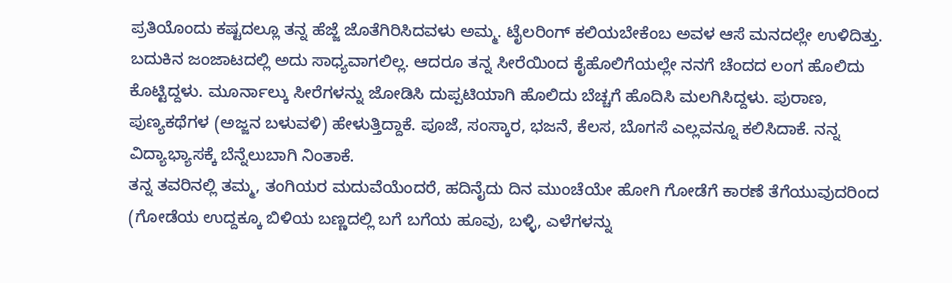ಪ್ರತಿಯೊಂದು ಕಷ್ಟದಲ್ಲೂ ತನ್ನ ಹೆಜ್ಜೆ ಜೊತೆಗಿರಿಸಿದವಳು ಅಮ್ಮ. ಟೈಲರಿಂಗ್ ಕಲಿಯಬೇಕೆಂಬ ಅವಳ ಆಸೆ ಮನದಲ್ಲೇ ಉಳಿದಿತ್ತು. ಬದುಕಿನ ಜಂಜಾಟದಲ್ಲಿ ಅದು ಸಾಧ್ಯವಾಗಲಿಲ್ಲ. ಆದರೂ ತನ್ನ ಸೀರೆಯಿಂದ ಕೈಹೊಲಿಗೆಯಲ್ಲೇ ನನಗೆ ಚೆಂದದ ಲಂಗ ಹೊಲಿದು ಕೊಟ್ಟಿದ್ದಳು. ಮೂರ್ನಾಲ್ಕು ಸೀರೆಗಳನ್ನು ಜೋಡಿಸಿ ದುಪ್ಪಟಿಯಾಗಿ ಹೊಲಿದು ಬೆಚ್ಚಗೆ ಹೊದಿಸಿ ಮಲಗಿಸಿದ್ದಳು. ಪುರಾಣ, ಪುಣ್ಯಕಥೆಗಳ (ಅಜ್ಜನ ಬಳುವಳಿ) ಹೇಳುತ್ತಿದ್ದಾಕೆ. ಪೂಜೆ, ಸಂಸ್ಕಾರ, ಭಜನೆ, ಕೆಲಸ, ಬೊಗಸೆ ಎಲ್ಲವನ್ನೂ ಕಲಿಸಿದಾಕೆ. ನನ್ನ ವಿದ್ಯಾಭ್ಯಾಸಕ್ಕೆ ಬೆನ್ನೆಲುಬಾಗಿ ನಿಂತಾಕೆ.
ತನ್ನ ತವರಿನಲ್ಲಿ ತಮ್ಮ, ತಂಗಿಯರ ಮದುವೆಯೆಂದರೆ, ಹದಿನೈದು ದಿನ ಮುಂಚೆಯೇ ಹೋಗಿ ಗೋಡೆಗೆ ಕಾರಣೆ ತೆಗೆಯುವುದರಿಂದ (ಗೋಡೆಯ ಉದ್ದಕ್ಕೂ ಬಿಳಿಯ ಬಣ್ಣದಲ್ಲಿ ಬಗೆ ಬಗೆಯ ಹೂವು, ಬಳ್ಳಿ, ಎಳೆಗಳನ್ನು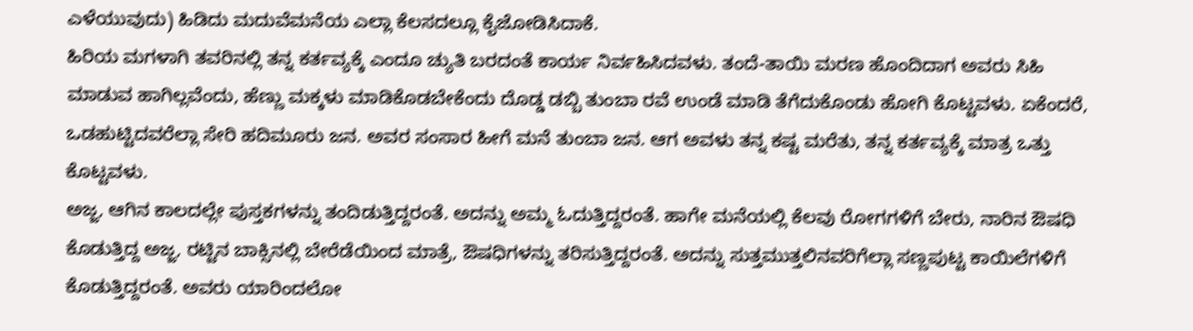ಎಳೆಯುವುದು) ಹಿಡಿದು ಮದುವೆಮನೆಯ ಎಲ್ಲಾ ಕೆಲಸದಲ್ಲೂ ಕೈಜೋಡಿಸಿದಾಕೆ.
ಹಿರಿಯ ಮಗಳಾಗಿ ತವರಿನಲ್ಲಿ ತನ್ನ ಕರ್ತವ್ಯಕ್ಕೆ ಎಂದೂ ಚ್ಯುತಿ ಬರದಂತೆ ಕಾರ್ಯ ನಿರ್ವಹಿಸಿದವಳು. ತಂದೆ-ತಾಯಿ ಮರಣ ಹೊಂದಿದಾಗ ಅವರು ಸಿಹಿ ಮಾಡುವ ಹಾಗಿಲ್ಲವೆಂದು, ಹೆಣ್ಣು ಮಕ್ಕಳು ಮಾಡಿಕೊಡಬೇಕೆಂದು ದೊಡ್ಡ ಡಬ್ಬಿ ತುಂಬಾ ರವೆ ಉಂಡೆ ಮಾಡಿ ತೆಗೆದುಕೊಂಡು ಹೋಗಿ ಕೊಟ್ಟವಳು. ಏಕೆಂದರೆ, ಒಡಹುಟ್ಟಿದವರೆಲ್ಲಾ ಸೇರಿ ಹದಿಮೂರು ಜನ. ಅವರ ಸಂಸಾರ ಹೀಗೆ ಮನೆ ತುಂಬಾ ಜನ. ಆಗ ಅವಳು ತನ್ನ ಕಷ್ಟ ಮರೆತು, ತನ್ನ ಕರ್ತವ್ಯಕ್ಕೆ ಮಾತ್ರ ಒತ್ತು ಕೊಟ್ಟವಳು.
ಅಜ್ಜ, ಆಗಿನ ಕಾಲದಲ್ಲೇ ಪುಸ್ತಕಗಳನ್ನು ತಂದಿಡುತ್ತಿದ್ದರಂತೆ. ಅದನ್ನು ಅಮ್ಮ ಓದುತ್ತಿದ್ದರಂತೆ. ಹಾಗೇ ಮನೆಯಲ್ಲಿ ಕೆಲವು ರೋಗಗಳಿಗೆ ಬೇರು, ನಾರಿನ ಔಷಧಿ ಕೊಡುತ್ತಿದ್ದ ಅಜ್ಜ, ರಟ್ಟಿನ ಬಾಕ್ಸಿನಲ್ಲಿ ಬೇರೆಡೆಯಿಂದ ಮಾತ್ರೆ, ಔಷಧಿಗಳನ್ನು ತರಿಸುತ್ತಿದ್ದರಂತೆ. ಅದನ್ನು ಸುತ್ತಮುತ್ತಲಿನವರಿಗೆಲ್ಲಾ ಸಣ್ಣಪುಟ್ಟ ಕಾಯಿಲೆಗಳಿಗೆ ಕೊಡುತ್ತಿದ್ದರಂತೆ. ಅವರು ಯಾರಿಂದಲೋ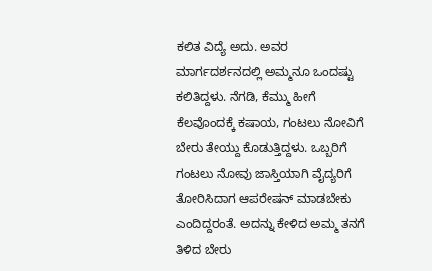ಕಲಿತ ವಿದ್ಯೆ ಅದು. ಅವರ ಮಾರ್ಗದರ್ಶನದಲ್ಲಿ ಅಮ್ಮನೂ ಒಂದಷ್ಟು ಕಲಿತಿದ್ದಳು. ನೆಗಡಿ, ಕೆಮ್ಮು ಹೀಗೆ ಕೆಲವೊಂದಕ್ಕೆ ಕಷಾಯ, ಗಂಟಲು ನೋವಿಗೆ ಬೇರು ತೇಯ್ದು ಕೊಡುತ್ತಿದ್ದಳು. ಒಬ್ಬರಿಗೆ ಗಂಟಲು ನೋವು ಜಾಸ್ತಿಯಾಗಿ ವೈದ್ಯರಿಗೆ ತೋರಿಸಿದಾಗ ಆಪರೇಷನ್ ಮಾಡಬೇಕು ಎಂದಿದ್ದರಂತೆ. ಅದನ್ನು ಕೇಳಿದ ಅಮ್ಮ ತನಗೆ ತಿಳಿದ ಬೇರು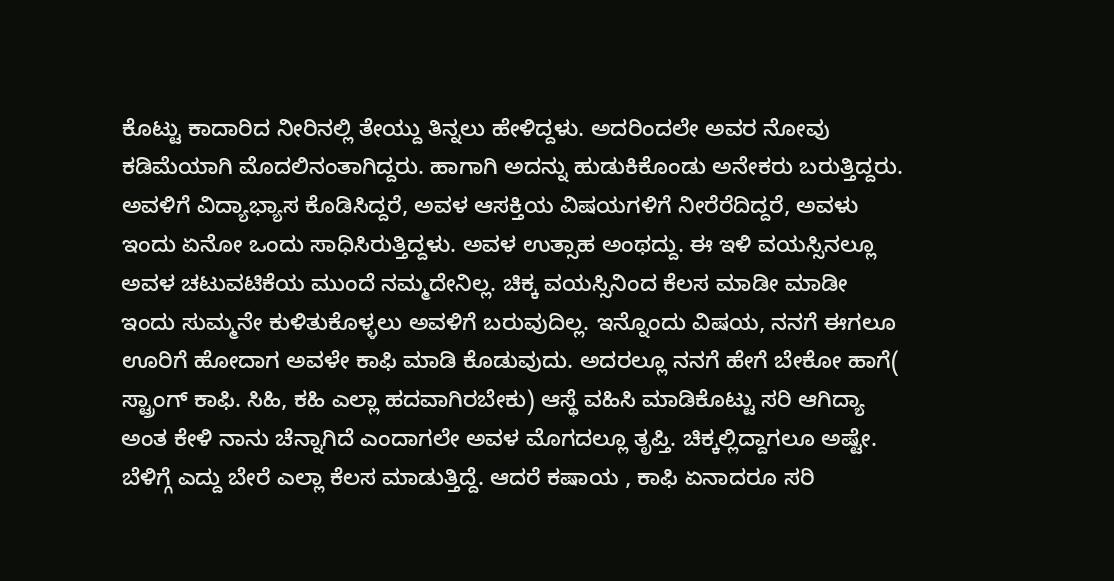ಕೊಟ್ಟು ಕಾದಾರಿದ ನೀರಿನಲ್ಲಿ ತೇಯ್ದು ತಿನ್ನಲು ಹೇಳಿದ್ದಳು. ಅದರಿಂದಲೇ ಅವರ ನೋವು ಕಡಿಮೆಯಾಗಿ ಮೊದಲಿನಂತಾಗಿದ್ದರು. ಹಾಗಾಗಿ ಅದನ್ನು ಹುಡುಕಿಕೊಂಡು ಅನೇಕರು ಬರುತ್ತಿದ್ದರು.
ಅವಳಿಗೆ ವಿದ್ಯಾಭ್ಯಾಸ ಕೊಡಿಸಿದ್ದರೆ, ಅವಳ ಆಸಕ್ತಿಯ ವಿಷಯಗಳಿಗೆ ನೀರೆರೆದಿದ್ದರೆ, ಅವಳು ಇಂದು ಏನೋ ಒಂದು ಸಾಧಿಸಿರುತ್ತಿದ್ದಳು. ಅವಳ ಉತ್ಸಾಹ ಅಂಥದ್ದು. ಈ ಇಳಿ ವಯಸ್ಸಿನಲ್ಲೂ ಅವಳ ಚಟುವಟಿಕೆಯ ಮುಂದೆ ನಮ್ಮದೇನಿಲ್ಲ. ಚಿಕ್ಕ ವಯಸ್ಸಿನಿಂದ ಕೆಲಸ ಮಾಡೀ ಮಾಡೀ ಇಂದು ಸುಮ್ಮನೇ ಕುಳಿತುಕೊಳ್ಳಲು ಅವಳಿಗೆ ಬರುವುದಿಲ್ಲ. ಇನ್ನೊಂದು ವಿಷಯ, ನನಗೆ ಈಗಲೂ ಊರಿಗೆ ಹೋದಾಗ ಅವಳೇ ಕಾಫಿ ಮಾಡಿ ಕೊಡುವುದು. ಅದರಲ್ಲೂ ನನಗೆ ಹೇಗೆ ಬೇಕೋ ಹಾಗೆ( ಸ್ಟ್ರಾಂಗ್ ಕಾಫಿ. ಸಿಹಿ, ಕಹಿ ಎಲ್ಲಾ ಹದವಾಗಿರಬೇಕು) ಆಸ್ಥೆ ವಹಿಸಿ ಮಾಡಿಕೊಟ್ಟು ಸರಿ ಆಗಿದ್ಯಾ ಅಂತ ಕೇಳಿ ನಾನು ಚೆನ್ನಾಗಿದೆ ಎಂದಾಗಲೇ ಅವಳ ಮೊಗದಲ್ಲೂ ತೃಪ್ತಿ. ಚಿಕ್ಕಲ್ಲಿದ್ದಾಗಲೂ ಅಷ್ಟೇ. ಬೆಳಿಗ್ಗೆ ಎದ್ದು ಬೇರೆ ಎಲ್ಲಾ ಕೆಲಸ ಮಾಡುತ್ತಿದ್ದೆ. ಆದರೆ ಕಷಾಯ , ಕಾಫಿ ಏನಾದರೂ ಸರಿ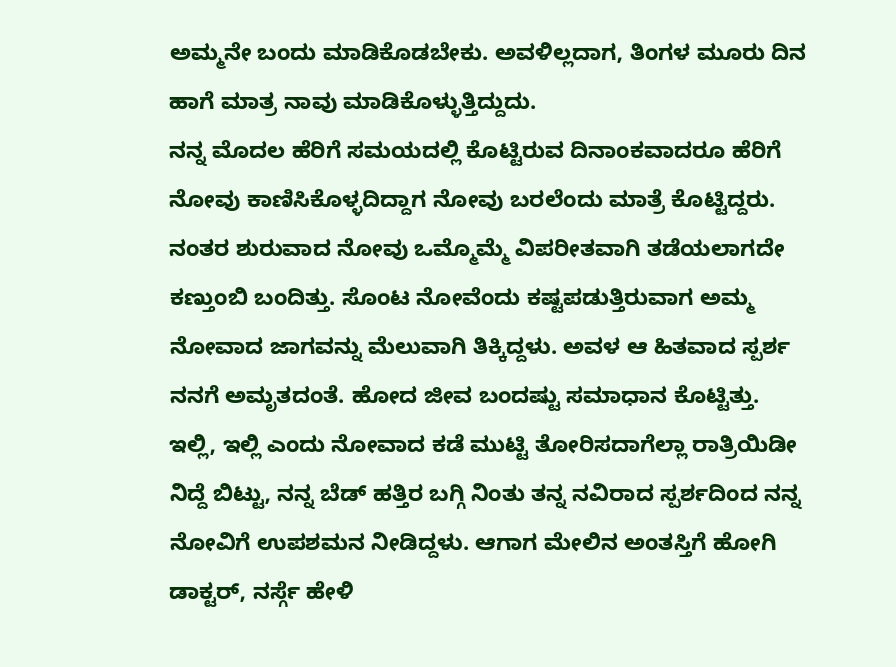ಅಮ್ಮನೇ ಬಂದು ಮಾಡಿಕೊಡಬೇಕು. ಅವಳಿಲ್ಲದಾಗ, ತಿಂಗಳ ಮೂರು ದಿನ ಹಾಗೆ ಮಾತ್ರ ನಾವು ಮಾಡಿಕೊಳ್ಳುತ್ತಿದ್ದುದು.
ನನ್ನ ಮೊದಲ ಹೆರಿಗೆ ಸಮಯದಲ್ಲಿ ಕೊಟ್ಟಿರುವ ದಿನಾಂಕವಾದರೂ ಹೆರಿಗೆ ನೋವು ಕಾಣಿಸಿಕೊಳ್ಳದಿದ್ದಾಗ ನೋವು ಬರಲೆಂದು ಮಾತ್ರೆ ಕೊಟ್ಟಿದ್ದರು. ನಂತರ ಶುರುವಾದ ನೋವು ಒಮ್ಮೊಮ್ಮೆ ವಿಪರೀತವಾಗಿ ತಡೆಯಲಾಗದೇ ಕಣ್ತುಂಬಿ ಬಂದಿತ್ತು. ಸೊಂಟ ನೋವೆಂದು ಕಷ್ಟಪಡುತ್ತಿರುವಾಗ ಅಮ್ಮ ನೋವಾದ ಜಾಗವನ್ನು ಮೆಲುವಾಗಿ ತಿಕ್ಕಿದ್ದಳು. ಅವಳ ಆ ಹಿತವಾದ ಸ್ಪರ್ಶ ನನಗೆ ಅಮೃತದಂತೆ. ಹೋದ ಜೀವ ಬಂದಷ್ಟು ಸಮಾಧಾನ ಕೊಟ್ಟಿತ್ತು. ಇಲ್ಲಿ, ಇಲ್ಲಿ ಎಂದು ನೋವಾದ ಕಡೆ ಮುಟ್ಟಿ ತೋರಿಸದಾಗೆಲ್ಲಾ ರಾತ್ರಿಯಿಡೀ ನಿದ್ದೆ ಬಿಟ್ಟು, ನನ್ನ ಬೆಡ್ ಹತ್ತಿರ ಬಗ್ಗಿ ನಿಂತು ತನ್ನ ನವಿರಾದ ಸ್ಪರ್ಶದಿಂದ ನನ್ನ ನೋವಿಗೆ ಉಪಶಮನ ನೀಡಿದ್ದಳು. ಆಗಾಗ ಮೇಲಿನ ಅಂತಸ್ತಿಗೆ ಹೋಗಿ ಡಾಕ್ಟರ್, ನರ್ಸ್ಗೆ ಹೇಳಿ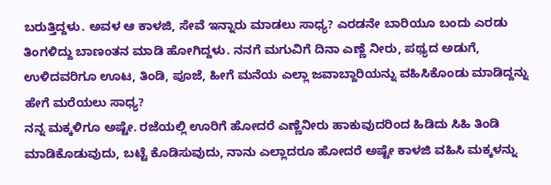ಬರುತ್ತಿದ್ದಳು. ಅವಳ ಆ ಕಾಳಜಿ, ಸೇವೆ ಇನ್ನಾರು ಮಾಡಲು ಸಾಧ್ಯ? ಎರಡನೇ ಬಾರಿಯೂ ಬಂದು ಎರಡು ತಿಂಗಳಿದ್ದು ಬಾಣಂತನ ಮಾಡಿ ಹೋಗಿದ್ದಳು. ನನಗೆ ಮಗುವಿಗೆ ದಿನಾ ಎಣ್ಣೆ ನೀರು, ಪಥ್ಯದ ಅಡುಗೆ, ಉಳಿದವರಿಗೂ ಊಟ, ತಿಂಡಿ, ಪೂಜೆ, ಹೀಗೆ ಮನೆಯ ಎಲ್ಲಾ ಜವಾಬ್ದಾರಿಯನ್ನು ವಹಿಸಿಕೊಂಡು ಮಾಡಿದ್ದನ್ನು ಹೇಗೆ ಮರೆಯಲು ಸಾಧ್ಯ?
ನನ್ನ ಮಕ್ಕಳಿಗೂ ಅಷ್ಟೇ. ರಜೆಯಲ್ಲಿ ಊರಿಗೆ ಹೋದರೆ ಎಣ್ಣೆನೀರು ಹಾಕುವುದರಿಂದ ಹಿಡಿದು ಸಿಹಿ ತಿಂಡಿ ಮಾಡಿಕೊಡುವುದು, ಬಟ್ಟೆ ಕೊಡಿಸುವುದು, ನಾನು ಎಲ್ಲಾದರೂ ಹೋದರೆ ಅಷ್ಟೇ ಕಾಳಜಿ ವಹಿಸಿ ಮಕ್ಕಳನ್ನು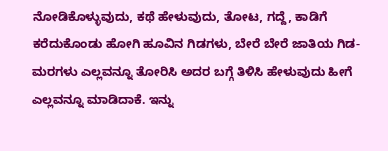ನೋಡಿಕೊಳ್ಳುವುದು, ಕಥೆ ಹೇಳುವುದು, ತೋಟ, ಗದ್ದೆ, ಕಾಡಿಗೆ ಕರೆದುಕೊಂಡು ಹೋಗಿ ಹೂವಿನ ಗಿಡಗಳು, ಬೇರೆ ಬೇರೆ ಜಾತಿಯ ಗಿಡ-ಮರಗಳು ಎಲ್ಲವನ್ನೂ ತೋರಿಸಿ ಅದರ ಬಗ್ಗೆ ತಿಳಿಸಿ ಹೇಳುವುದು ಹೀಗೆ ಎಲ್ಲವನ್ನೂ ಮಾಡಿದಾಕೆ. ಇನ್ನು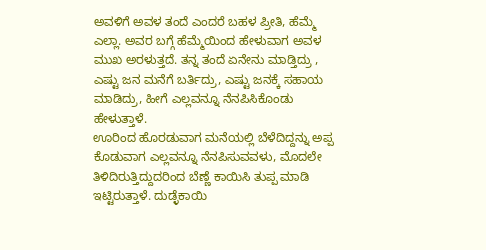ಅವಳಿಗೆ ಅವಳ ತಂದೆ ಎಂದರೆ ಬಹಳ ಪ್ರೀತಿ, ಹೆಮ್ಮೆ ಎಲ್ಲಾ. ಅವರ ಬಗ್ಗೆ ಹೆಮ್ಮೆಯಿಂದ ಹೇಳುವಾಗ ಅವಳ ಮುಖ ಅರಳುತ್ತದೆ. ತನ್ನ ತಂದೆ ಏನೇನು ಮಾಡ್ತಿದ್ರು , ಎಷ್ಟು ಜನ ಮನೆಗೆ ಬರ್ತಿದ್ರು, ಎಷ್ಟು ಜನಕ್ಕೆ ಸಹಾಯ ಮಾಡಿದ್ರು, ಹೀಗೆ ಎಲ್ಲವನ್ನೂ ನೆನಪಿಸಿಕೊಂಡು ಹೇಳುತ್ತಾಳೆ.
ಊರಿಂದ ಹೊರಡುವಾಗ ಮನೆಯಲ್ಲಿ ಬೆಳೆದಿದ್ದನ್ನು ಅಪ್ಪ ಕೊಡುವಾಗ ಎಲ್ಲವನ್ನೂ ನೆನಪಿಸುವವಳು, ಮೊದಲೇ ತಿಳಿದಿರುತ್ತಿದ್ದುದರಿಂದ ಬೆಣ್ಣೆ ಕಾಯಿಸಿ ತುಪ್ಪ ಮಾಡಿ ಇಟ್ಟಿರುತ್ತಾಳೆ. ದುಡ್ಳೆಕಾಯಿ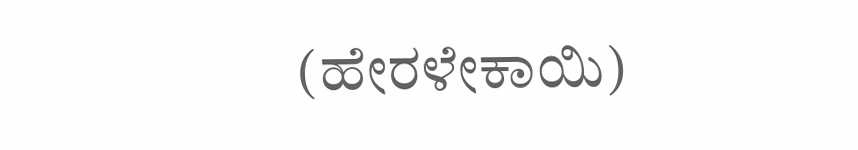(ಹೇರಳೇಕಾಯಿ)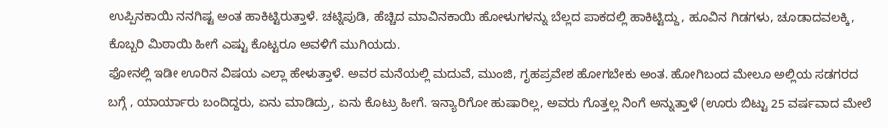ಉಪ್ಪಿನಕಾಯಿ ನನಗಿಷ್ಟ ಅಂತ ಹಾಕಿಟ್ಟಿರುತ್ತಾಳೆ. ಚಟ್ನಿಪುಡಿ, ಹೆಚ್ಚಿದ ಮಾವಿನಕಾಯಿ ಹೋಳುಗಳನ್ನು ಬೆಲ್ಲದ ಪಾಕದಲ್ಲಿ ಹಾಕಿಟ್ಟಿದ್ದು, ಹೂವಿನ ಗಿಡಗಳು, ಚೂಡಾದವಲಕ್ಕಿ, ಕೊಬ್ಬರಿ ಮಿಠಾಯಿ ಹೀಗೆ ಎಷ್ಟು ಕೊಟ್ಟರೂ ಅವಳಿಗೆ ಮುಗಿಯದು.
ಫೋನಲ್ಲಿ ಇಡೀ ಊರಿನ ವಿಷಯ ಎಲ್ಲಾ ಹೇಳುತ್ತಾಳೆ. ಅವರ ಮನೆಯಲ್ಲಿ ಮದುವೆ, ಮುಂಜಿ, ಗೃಹಪ್ರವೇಶ ಹೋಗಬೇಕು ಅಂತ. ಹೋಗಿಬಂದ ಮೇಲೂ ಅಲ್ಲಿಯ ಸಡಗರದ ಬಗ್ಗೆ , ಯಾರ್ಯಾರು ಬಂದಿದ್ದರು, ಏನು ಮಾಡಿದ್ರು, ಏನು ಕೊಟ್ರು ಹೀಗೆ. ಇನ್ಯಾರಿಗೋ ಹುಷಾರಿಲ್ಲ, ಅವರು ಗೊತ್ತಲ್ಲ ನಿಂಗೆ ಅನ್ನುತ್ತಾಳೆ (ಊರು ಬಿಟ್ಟು 25 ವರ್ಷವಾದ ಮೇಲೆ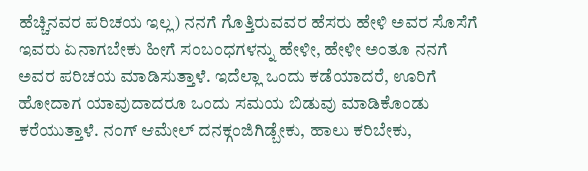ಹೆಚ್ಚಿನವರ ಪರಿಚಯ ಇಲ್ಲ) ನನಗೆ ಗೊತ್ತಿರುವವರ ಹೆಸರು ಹೇಳಿ ಅವರ ಸೊಸೆಗೆ ಇವರು ಏನಾಗಬೇಕು ಹೀಗೆ ಸಂಬಂಧಗಳನ್ನು ಹೇಳೀ, ಹೇಳೀ ಅಂತೂ ನನಗೆ ಅವರ ಪರಿಚಯ ಮಾಡಿಸುತ್ತಾಳೆ. ಇದೆಲ್ಲಾ ಒಂದು ಕಡೆಯಾದರೆ, ಊರಿಗೆ ಹೋದಾಗ ಯಾವುದಾದರೂ ಒಂದು ಸಮಯ ಬಿಡುವು ಮಾಡಿಕೊಂಡು ಕರೆಯುತ್ತಾಳೆ. ನಂಗ್ ಆಮೇಲ್ ದನಕ್ಗಂಜಿಗಿಡ್ಬೇಕು, ಹಾಲು ಕರಿಬೇಕು,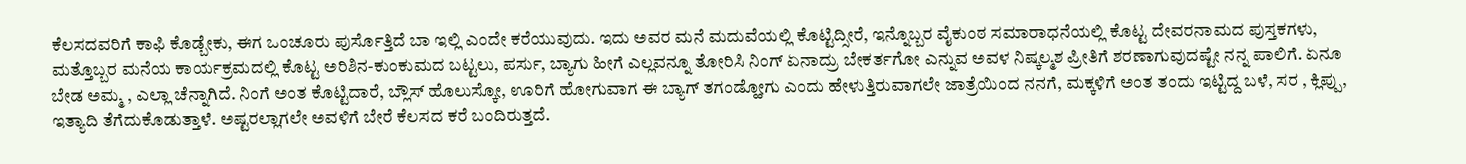ಕೆಲಸದವರಿಗೆ ಕಾಫಿ ಕೊಡ್ಬೇಕು, ಈಗ ಒಂಚೂರು ಪುರ್ಸೊತ್ತಿದೆ ಬಾ ಇಲ್ಲಿ ಎಂದೇ ಕರೆಯುವುದು. ಇದು ಅವರ ಮನೆ ಮದುವೆಯಲ್ಲಿ ಕೊಟ್ಟಿದ್ಸೀರೆ, ಇನ್ನೊಬ್ಬರ ವೈಕುಂಠ ಸಮಾರಾಧನೆಯಲ್ಲಿ ಕೊಟ್ಟ ದೇವರನಾಮದ ಪುಸ್ತಕಗಳು, ಮತ್ತೊಬ್ಬರ ಮನೆಯ ಕಾರ್ಯಕ್ರಮದಲ್ಲಿ ಕೊಟ್ಟ ಅರಿಶಿನ-ಕುಂಕುಮದ ಬಟ್ಟಲು, ಪರ್ಸು, ಬ್ಯಾಗು ಹೀಗೆ ಎಲ್ಲವನ್ನೂ ತೋರಿಸಿ ನಿಂಗ್ ಏನಾದ್ರು ಬೇಕರ್ತಗೋ ಎನ್ನುವ ಅವಳ ನಿಷ್ಕಲ್ಮಶ ಪ್ರೀತಿಗೆ ಶರಣಾಗುವುದಷ್ಟೇ ನನ್ನ ಪಾಲಿಗೆ. ಏನೂ ಬೇಡ ಅಮ್ಮ , ಎಲ್ಲಾ ಚೆನ್ನಾಗಿದೆ. ನಿಂಗೆ ಅಂತ ಕೊಟ್ಟಿದಾರೆ, ಬ್ಲೌಸ್ ಹೊಲುಸ್ಕೋ, ಊರಿಗೆ ಹೋಗುವಾಗ ಈ ಬ್ಯಾಗ್ ತಗಂಡ್ಹೋಗು ಎಂದು ಹೇಳುತ್ತಿರುವಾಗಲೇ ಜಾತ್ರೆಯಿಂದ ನನಗೆ, ಮಕ್ಕಳಿಗೆ ಅಂತ ತಂದು ಇಟ್ಟಿದ್ದ ಬಳೆ, ಸರ , ಕ್ಲಿಪ್ಪು, ಇತ್ಯಾದಿ ತೆಗೆದುಕೊಡುತ್ತಾಳೆ. ಅಷ್ಟರಲ್ಲಾಗಲೇ ಅವಳಿಗೆ ಬೇರೆ ಕೆಲಸದ ಕರೆ ಬಂದಿರುತ್ತದೆ.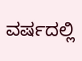ವರ್ಷದಲ್ಲಿ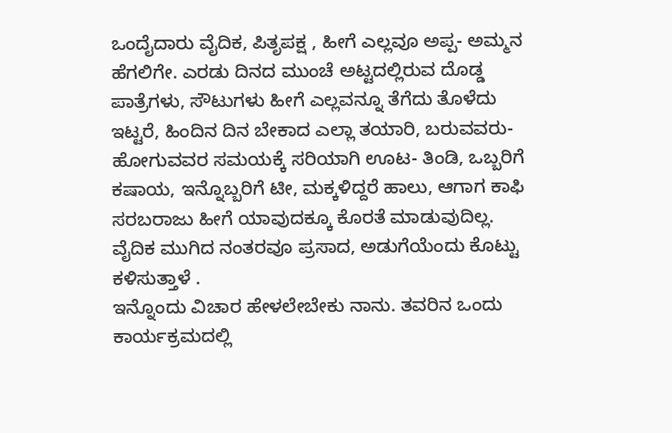ಒಂದೈದಾರು ವೈದಿಕ, ಪಿತೃಪಕ್ಷ , ಹೀಗೆ ಎಲ್ಲವೂ ಅಪ್ಪ- ಅಮ್ಮನ ಹೆಗಲಿಗೇ. ಎರಡು ದಿನದ ಮುಂಚೆ ಅಟ್ಟದಲ್ಲಿರುವ ದೊಡ್ಡ ಪಾತ್ರೆಗಳು, ಸೌಟುಗಳು ಹೀಗೆ ಎಲ್ಲವನ್ನೂ ತೆಗೆದು ತೊಳೆದು ಇಟ್ಟರೆ, ಹಿಂದಿನ ದಿನ ಬೇಕಾದ ಎಲ್ಲಾ ತಯಾರಿ, ಬರುವವರು-ಹೋಗುವವರ ಸಮಯಕ್ಕೆ ಸರಿಯಾಗಿ ಊಟ- ತಿಂಡಿ, ಒಬ್ಬರಿಗೆ ಕಷಾಯ, ಇನ್ನೊಬ್ಬರಿಗೆ ಟೀ, ಮಕ್ಕಳಿದ್ದರೆ ಹಾಲು, ಆಗಾಗ ಕಾಫಿ ಸರಬರಾಜು ಹೀಗೆ ಯಾವುದಕ್ಕೂ ಕೊರತೆ ಮಾಡುವುದಿಲ್ಲ. ವೈದಿಕ ಮುಗಿದ ನಂತರವೂ ಪ್ರಸಾದ, ಅಡುಗೆಯೆಂದು ಕೊಟ್ಟು ಕಳಿಸುತ್ತಾಳೆ .
ಇನ್ನೊಂದು ವಿಚಾರ ಹೇಳಲೇಬೇಕು ನಾನು. ತವರಿನ ಒಂದು ಕಾರ್ಯಕ್ರಮದಲ್ಲಿ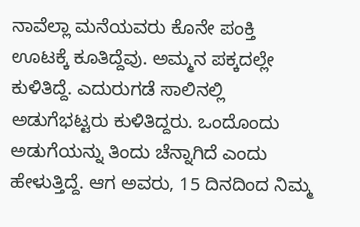ನಾವೆಲ್ಲಾ ಮನೆಯವರು ಕೊನೇ ಪಂಕ್ತಿ ಊಟಕ್ಕೆ ಕೂತಿದ್ದೆವು. ಅಮ್ಮನ ಪಕ್ಕದಲ್ಲೇ ಕುಳಿತಿದ್ದೆ. ಎದುರುಗಡೆ ಸಾಲಿನಲ್ಲಿ ಅಡುಗೆಭಟ್ಟರು ಕುಳಿತಿದ್ದರು. ಒಂದೊಂದು ಅಡುಗೆಯನ್ನು ತಿಂದು ಚೆನ್ನಾಗಿದೆ ಎಂದು ಹೇಳುತ್ತಿದ್ದೆ. ಆಗ ಅವರು, 15 ದಿನದಿಂದ ನಿಮ್ಮ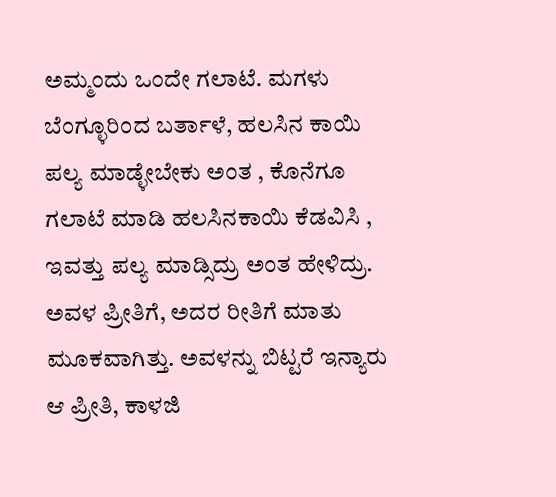ಅಮ್ಮಂದು ಒಂದೇ ಗಲಾಟೆ. ಮಗಳು ಬೆಂಗ್ಳೂರಿಂದ ಬರ್ತಾಳೆ, ಹಲಸಿನ ಕಾಯಿ ಪಲ್ಯ ಮಾಡ್ಳೇಬೇಕು ಅಂತ , ಕೊನೆಗೂ ಗಲಾಟೆ ಮಾಡಿ ಹಲಸಿನಕಾಯಿ ಕೆಡವಿಸಿ , ಇವತ್ತು ಪಲ್ಯ ಮಾಡ್ಸಿದ್ರು ಅಂತ ಹೇಳಿದ್ರು. ಅವಳ ಪ್ರೀತಿಗೆ, ಅದರ ರೀತಿಗೆ ಮಾತು ಮೂಕವಾಗಿತ್ತು. ಅವಳನ್ನು ಬಿಟ್ಟರೆ ಇನ್ಯಾರು ಆ ಪ್ರೀತಿ, ಕಾಳಜಿ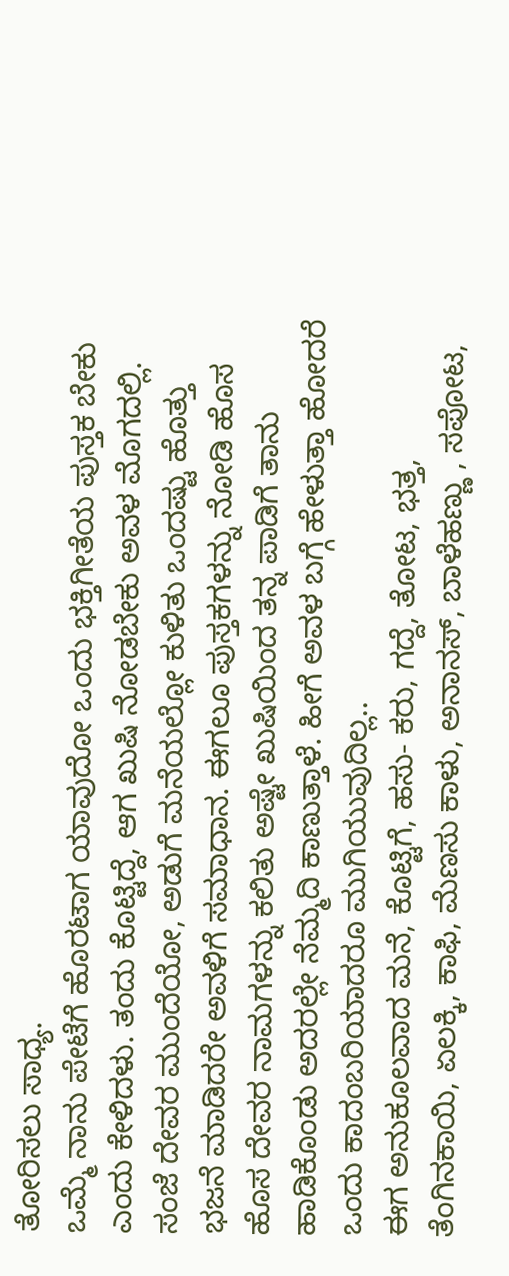ತೋರಿಸಲು ಸಾಧ್ಯ.
ಒಮ್ಮೆ ನಾನು ಪೇಟೆಗೆ ಹೊರಟಾಗ ಯಾವುದೋ ಒಂದು ಭಕ್ತಿಗೀತೆಯ ಪುಸ್ತಕ ಬೇಕು ಎಂದು ಕೇಳಿದಳು. ತಂದು ಕೊಟ್ಟಿದ್ದೆ, ಆಗ ಖುಷಿ ನೋಡಬೇಕು ಅವಳ ಮೊಗದಲ್ಲಿ. ಸಂಜೆ ದೇವರ ಮುಂದೆಯೋ, ಅಡುಗೆ ಮನೆಯಲ್ಲೋ ಕುಳಿತು ಒಂದಷ್ಟು ಹೊತ್ತು ಭಜನೆ ಮಾಡಿದರೇ ಅವಳಿಗೆ ಸಮಾಧಾನ. ಈಗಲೂ ಪುಸ್ತಕಗಳನ್ನು ನೋಡಿ ಹೊಸ ಹೊಸ ದೇವರ ನಾಮಗಳನ್ನು ಕಲಿತು ಅಷ್ಟೇ ಖುಷಿಯಿಂದ ತನ್ನ ಪಾಡಿಗೆ ತಾನು ಹಾಡಿಕೊಂಡು ಅದರಲ್ಲೇ ನೆಮ್ಮದಿ ಕಾಣುತ್ತಾಳೆ. ಹೀಗೆ ಅವಳ ಬಗ್ಗೆ ಹೇಳುತ್ತಾ ಹೋದರೆ ಒಂದು ಕಾದಂಬರಿಯಾದರೂ ಮುಗಿಯುವುದಿಲ್ಲ..
ಈಗ ಅನುಕೂಲವಾದ ಮನೆ, ಕೊಟ್ಟಿಗೆ, ಹಸು- ಕರು, ಗದ್ದೆ, ತೋಟ, ಭತ್ತ, ತೆಂಗಿನಕಾಯಿ, ಏಲಕ್ಕಿ, ಕಾಫಿ, ಮೆಣಸು ಕಾಳು, ಅನಾನಸ್, ಬಾಳೆಹಣ್ಣು , ಸಪೋಟ,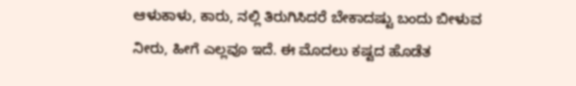ಆಳುಕಾಳು, ಕಾರು, ನಲ್ಲಿ ತಿರುಗಿಸಿದರೆ ಬೇಕಾದಷ್ಟು ಬಂದು ಬೀಳುವ ನೀರು, ಹೀಗೆ ಎಲ್ಲವೂ ಇದೆ. ಈ ಮೊದಲು ಕಷ್ಟದ ಹೊಡೆತ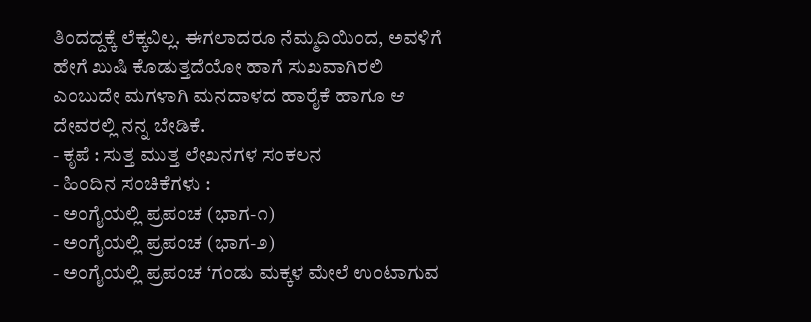ತಿಂದದ್ದಕ್ಕೆ ಲೆಕ್ಕವಿಲ್ಲ. ಈಗಲಾದರೂ ನೆಮ್ಮದಿಯಿಂದ, ಅವಳಿಗೆ ಹೇಗೆ ಖುಷಿ ಕೊಡುತ್ತದೆಯೋ ಹಾಗೆ ಸುಖವಾಗಿರಲಿ ಎಂಬುದೇ ಮಗಳಾಗಿ ಮನದಾಳದ ಹಾರೈಕೆ ಹಾಗೂ ಆ ದೇವರಲ್ಲಿ ನನ್ನ ಬೇಡಿಕೆ.
- ಕೃಪೆ : ಸುತ್ತ ಮುತ್ತ ಲೇಖನಗಳ ಸಂಕಲನ
- ಹಿಂದಿನ ಸಂಚಿಕೆಗಳು :
- ಅಂಗೈಯಲ್ಲಿ ಪ್ರಪಂಚ (ಭಾಗ-೧)
- ಅಂಗೈಯಲ್ಲಿ ಪ್ರಪಂಚ (ಭಾಗ-೨)
- ಅಂಗೈಯಲ್ಲಿ ಪ್ರಪಂಚ ‘ಗಂಡು ಮಕ್ಕಳ ಮೇಲೆ ಉಂಟಾಗುವ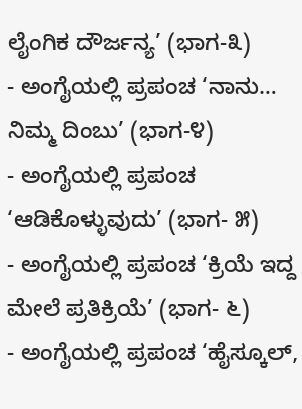ಲೈಂಗಿಕ ದೌರ್ಜನ್ಯ’ (ಭಾಗ-೩)
- ಅಂಗೈಯಲ್ಲಿ ಪ್ರಪಂಚ ‘ನಾನು… ನಿಮ್ಮ ದಿಂಬು’ (ಭಾಗ-೪)
- ಅಂಗೈಯಲ್ಲಿ ಪ್ರಪಂಚ ‘ಆಡಿಕೊಳ್ಳುವುದು’ (ಭಾಗ- ೫)
- ಅಂಗೈಯಲ್ಲಿ ಪ್ರಪಂಚ ‘ಕ್ರಿಯೆ ಇದ್ದ ಮೇಲೆ ಪ್ರತಿಕ್ರಿಯೆ’ (ಭಾಗ- ೬)
- ಅಂಗೈಯಲ್ಲಿ ಪ್ರಪಂಚ ‘ಹೈಸ್ಕೂಲ್,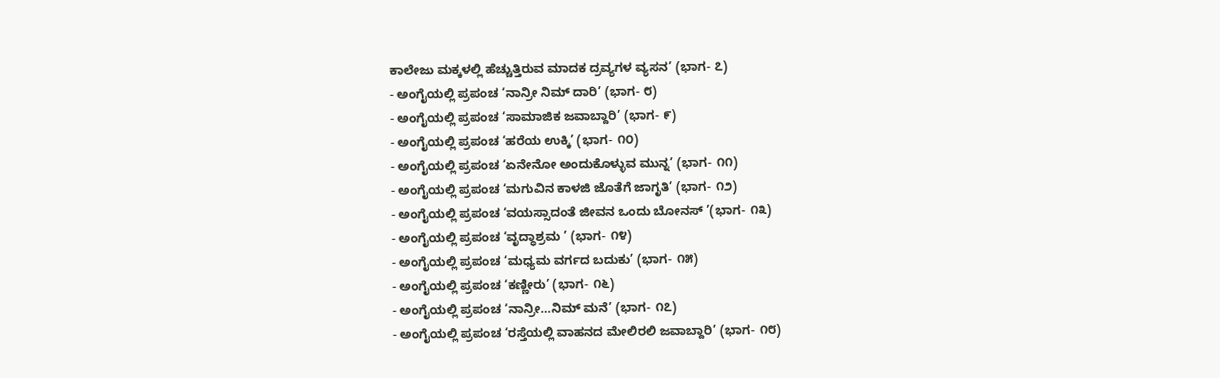ಕಾಲೇಜು ಮಕ್ಕಳಲ್ಲಿ ಹೆಚ್ಚುತ್ತಿರುವ ಮಾದಕ ದ್ರವ್ಯಗಳ ವ್ಯಸನ’ (ಭಾಗ- ೭)
- ಅಂಗೈಯಲ್ಲಿ ಪ್ರಪಂಚ ‘ನಾನ್ರೀ ನಿಮ್ ದಾರಿ’ (ಭಾಗ- ೮)
- ಅಂಗೈಯಲ್ಲಿ ಪ್ರಪಂಚ ‘ಸಾಮಾಜಿಕ ಜವಾಬ್ದಾರಿ’ (ಭಾಗ- ೯)
- ಅಂಗೈಯಲ್ಲಿ ಪ್ರಪಂಚ ‘ಹರೆಯ ಉಕ್ಕಿ’ (ಭಾಗ- ೧೦)
- ಅಂಗೈಯಲ್ಲಿ ಪ್ರಪಂಚ ‘ಏನೇನೋ ಅಂದುಕೊಳ್ಳುವ ಮುನ್ನ’ (ಭಾಗ- ೧೧)
- ಅಂಗೈಯಲ್ಲಿ ಪ್ರಪಂಚ ‘ಮಗುವಿನ ಕಾಳಜಿ ಜೊತೆಗೆ ಜಾಗೃತಿ’ (ಭಾಗ- ೧೨)
- ಅಂಗೈಯಲ್ಲಿ ಪ್ರಪಂಚ ‘ವಯಸ್ಸಾದಂತೆ ಜೀವನ ಒಂದು ಬೋನಸ್ ’(ಭಾಗ- ೧೩)
- ಅಂಗೈಯಲ್ಲಿ ಪ್ರಪಂಚ ‘ವೃದ್ಧಾಶ್ರಮ ’ (ಭಾಗ- ೧೪)
- ಅಂಗೈಯಲ್ಲಿ ಪ್ರಪಂಚ ‘ಮಧ್ಯಮ ವರ್ಗದ ಬದುಕು’ (ಭಾಗ- ೧೫)
- ಅಂಗೈಯಲ್ಲಿ ಪ್ರಪಂಚ ‘ಕಣ್ಣೀರು’ (ಭಾಗ- ೧೬)
- ಅಂಗೈಯಲ್ಲಿ ಪ್ರಪಂಚ ‘ನಾನ್ರೀ…ನಿಮ್ ಮನೆ’ (ಭಾಗ- ೧೭)
- ಅಂಗೈಯಲ್ಲಿ ಪ್ರಪಂಚ ‘ರಸ್ತೆಯಲ್ಲಿ ವಾಹನದ ಮೇಲಿರಲಿ ಜವಾಬ್ದಾರಿ’ (ಭಾಗ- ೧೮)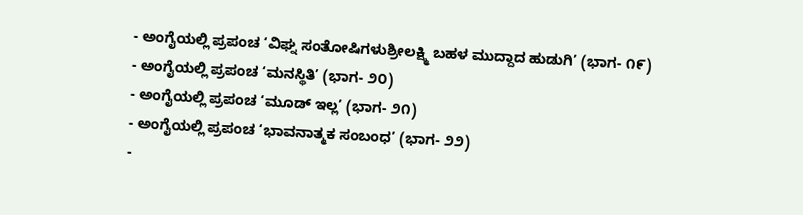- ಅಂಗೈಯಲ್ಲಿ ಪ್ರಪಂಚ ‘ವಿಘ್ನ ಸಂತೋಷಿಗಳುಶ್ರೀಲಕ್ಷ್ಮಿ ಬಹಳ ಮುದ್ದಾದ ಹುಡುಗಿ’ (ಭಾಗ- ೧೯)
- ಅಂಗೈಯಲ್ಲಿ ಪ್ರಪಂಚ ‘ಮನಸ್ಥಿತಿ’ (ಭಾಗ- ೨೦)
- ಅಂಗೈಯಲ್ಲಿ ಪ್ರಪಂಚ ‘ಮೂಡ್ ಇಲ್ಲ’ (ಭಾಗ- ೨೧)
- ಅಂಗೈಯಲ್ಲಿ ಪ್ರಪಂಚ ‘ಭಾವನಾತ್ಮಕ ಸಂಬಂಧ’ (ಭಾಗ- ೨೨)
-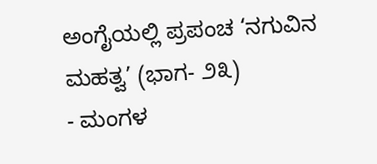ಅಂಗೈಯಲ್ಲಿ ಪ್ರಪಂಚ ‘ನಗುವಿನ ಮಹತ್ವ’ (ಭಾಗ- ೨೩)
- ಮಂಗಳ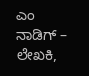ಎಂ ನಾಡಿಗ್ – ಲೇಖಕಿ,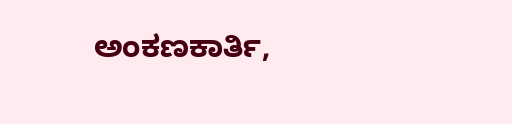ಅಂಕಣಕಾರ್ತಿ,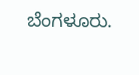ಬೆಂಗಳೂರು.